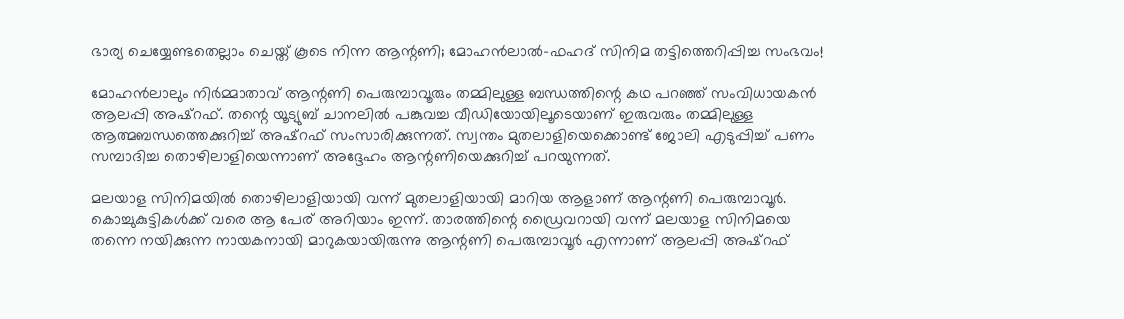ഭാര്യ ചെയ്യേണ്ടതെല്ലാം ചെയ്ത് കൂടെ നിന്ന ആന്റണി; മോഹന്‍ലാല്‍-ഫഹദ് സിനിമ തട്ടിത്തെറിപ്പിച്ച സംഭവം!

മോഹന്‍ലാലും നിര്‍മ്മാതാവ് ആന്റണി പെരുമ്പാവൂരും തമ്മിലുള്ള ബന്ധത്തിന്റെ കഥ പറഞ്ഞ് സംവിധായകന്‍ ആലപ്പി അഷ്‌റഫ്. തന്റെ യൂട്യുബ് ചാനലില്‍ പങ്കുവച്ച വീഡിയോയിലൂടെയാണ് ഇരുവരും തമ്മിലുള്ള ആത്മബന്ധത്തെക്കുറിച്ച് അഷ്‌റഫ് സംസാരിക്കുന്നത്. സ്വന്തം മുതലാളിയെക്കൊണ്ട് ജോലി എടുപ്പിച്ച് പണം സമ്പാദിച്ച തൊഴിലാളിയെന്നാണ് അദ്ദേഹം ആന്റണിയെക്കുറിച്ച് പറയുന്നത്.

മലയാള സിനിമയില്‍ തൊഴിലാളിയായി വന്ന് മുതലാളിയായി മാറിയ ആളാണ് ആന്റണി പെരുമ്പാവൂര്‍. കൊച്ചുകുട്ടികള്‍ക്ക് വരെ ആ പേര് അറിയാം ഇന്ന്. താരത്തിന്റെ ഡ്രൈവറായി വന്ന് മലയാള സിനിമയെ തന്നെ നയിക്കുന്ന നായകനായി മാറുകയായിരുന്നു ആന്റണി പെരുമ്പാവൂര്‍ എന്നാണ് ആലപ്പി അഷ്‌റഫ്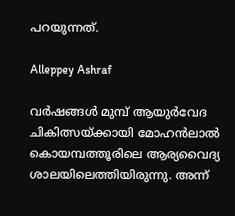പറയുന്നത്.

Alleppey Ashraf

വര്‍ഷങ്ങള്‍ മുമ്പ് ആയുര്‍വേദ ചികിത്സയ്ക്കായി മോഹന്‍ലാല്‍ കൊയമ്പത്തൂരിലെ ആര്യവൈദ്യ ശാലയിലെത്തിയിരുന്നു. അന്ന്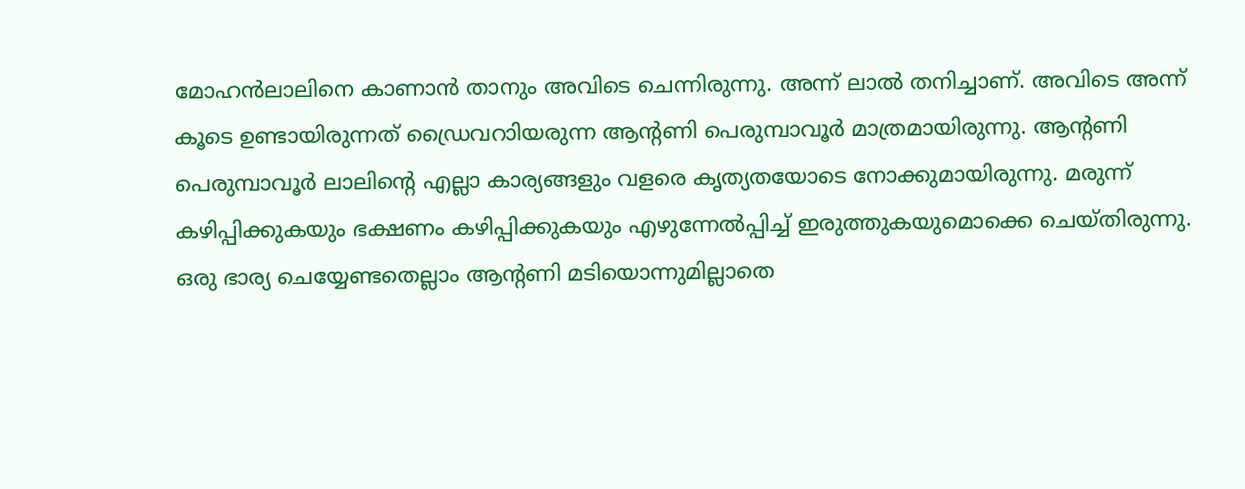മോഹന്‍ലാലിനെ കാണാന്‍ താനും അവിടെ ചെന്നിരുന്നു. അന്ന് ലാല്‍ തനിച്ചാണ്. അവിടെ അന്ന് കൂടെ ഉണ്ടായിരുന്നത് ഡ്രൈവറാിയരുന്ന ആന്റണി പെരുമ്പാവൂര്‍ മാത്രമായിരുന്നു. ആന്റണി പെരുമ്പാവൂര്‍ ലാലിന്റെ എല്ലാ കാര്യങ്ങളും വളരെ കൃത്യതയോടെ നോക്കുമായിരുന്നു. മരുന്ന് കഴിപ്പിക്കുകയും ഭക്ഷണം കഴിപ്പിക്കുകയും എഴുന്നേല്‍പ്പിച്ച് ഇരുത്തുകയുമൊക്കെ ചെയ്തിരുന്നു. ഒരു ഭാര്യ ചെയ്യേണ്ടതെല്ലാം ആന്റണി മടിയൊന്നുമില്ലാതെ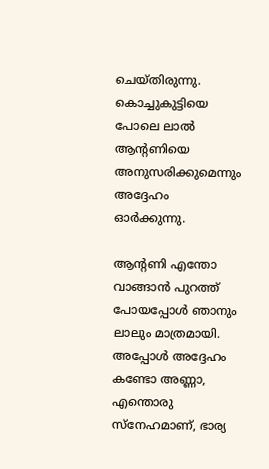ചെയ്തിരുന്നു. കൊച്ചുകുട്ടിയെ പോലെ ലാല്‍ ആന്റണിയെ അനുസരിക്കുമെന്നും അദ്ദേഹം ഓര്‍ക്കുന്നു.

ആന്റണി എന്തോ വാങ്ങാന്‍ പുറത്ത് പോയപ്പോള്‍ ഞാനും ലാലും മാത്രമായി. അപ്പോള്‍ അദ്ദേഹം കണ്ടോ അണ്ണാ, എന്തൊരു സ്‌നേഹമാണ്, ഭാര്യ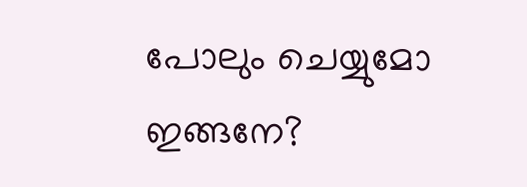പോലും ചെയ്യുമോ ഇങ്ങനേ?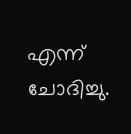എന്ന് ചോദിച്ചു.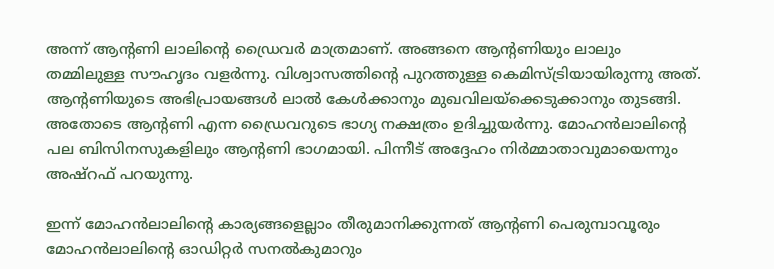അന്ന് ആന്റണി ലാലിന്റെ ഡ്രൈവര്‍ മാത്രമാണ്. അങ്ങനെ ആന്റണിയും ലാലും തമ്മിലുള്ള സൗഹൃദം വളര്‍ന്നു. വിശ്വാസത്തിന്റെ പുറത്തുള്ള കെമിസ്ട്രിയായിരുന്നു അത്. ആന്റണിയുടെ അഭിപ്രായങ്ങള്‍ ലാല്‍ കേള്‍ക്കാനും മുഖവിലയ്‌ക്കെടുക്കാനും തുടങ്ങി. അതോടെ ആന്റണി എന്ന ഡ്രൈവറുടെ ഭാഗ്യ നക്ഷത്രം ഉദിച്ചുയര്‍ന്നു. മോഹന്‍ലാലിന്റെ പല ബിസിനസുകളിലും ആന്റണി ഭാഗമായി. പിന്നീട് അദ്ദേഹം നിര്‍മ്മാതാവുമായെന്നും അഷ്‌റഫ് പറയുന്നു.

ഇന്ന് മോഹന്‍ലാലിന്റെ കാര്യങ്ങളെല്ലാം തീരുമാനിക്കുന്നത് ആന്റണി പെരുമ്പാവൂരും മോഹന്‍ലാലിന്റെ ഓഡിറ്റര്‍ സനല്‍കുമാറും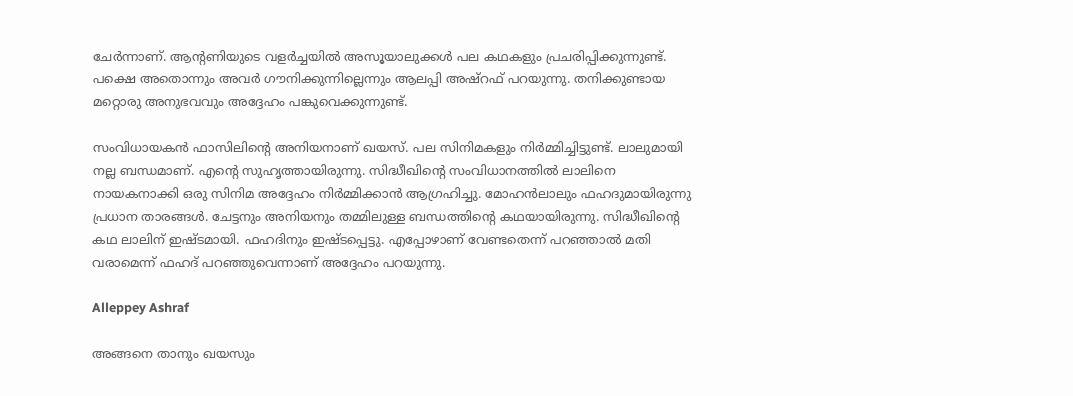ചേര്‍ന്നാണ്. ആന്റണിയുടെ വളര്‍ച്ചയില്‍ അസൂയാലുക്കള്‍ പല കഥകളും പ്രചരിപ്പിക്കുന്നുണ്ട്. പക്ഷെ അതൊന്നും അവര്‍ ഗൗനിക്കുന്നില്ലെന്നും ആലപ്പി അഷ്‌റഫ് പറയുന്നു. തനിക്കുണ്ടായ മറ്റൊരു അനുഭവവും അദ്ദേഹം പങ്കുവെക്കുന്നുണ്ട്.

സംവിധായകന്‍ ഫാസിലിന്റെ അനിയനാണ് ഖയസ്. പല സിനിമകളും നിര്‍മ്മിച്ചിട്ടുണ്ട്. ലാലുമായി നല്ല ബന്ധമാണ്. എന്റെ സുഹൃത്തായിരുന്നു. സിദ്ധീഖിന്റെ സംവിധാനത്തില്‍ ലാലിനെ നായകനാക്കി ഒരു സിനിമ അദ്ദേഹം നിര്‍മ്മിക്കാന്‍ ആഗ്രഹിച്ചു. മോഹന്‍ലാലും ഫഹദുമായിരുന്നു പ്രധാന താരങ്ങള്‍. ചേട്ടനും അനിയനും തമ്മിലുള്ള ബന്ധത്തിന്റെ കഥയായിരുന്നു. സിദ്ധീഖിന്റെ കഥ ലാലിന് ഇഷ്ടമായി. ഫഹദിനും ഇഷ്ടപ്പെട്ടു. എപ്പോഴാണ് വേണ്ടതെന്ന് പറഞ്ഞാല്‍ മതി വരാമെന്ന് ഫഹദ് പറഞ്ഞുവെന്നാണ് അദ്ദേഹം പറയുന്നു.

Alleppey Ashraf

അങ്ങനെ താനും ഖയസും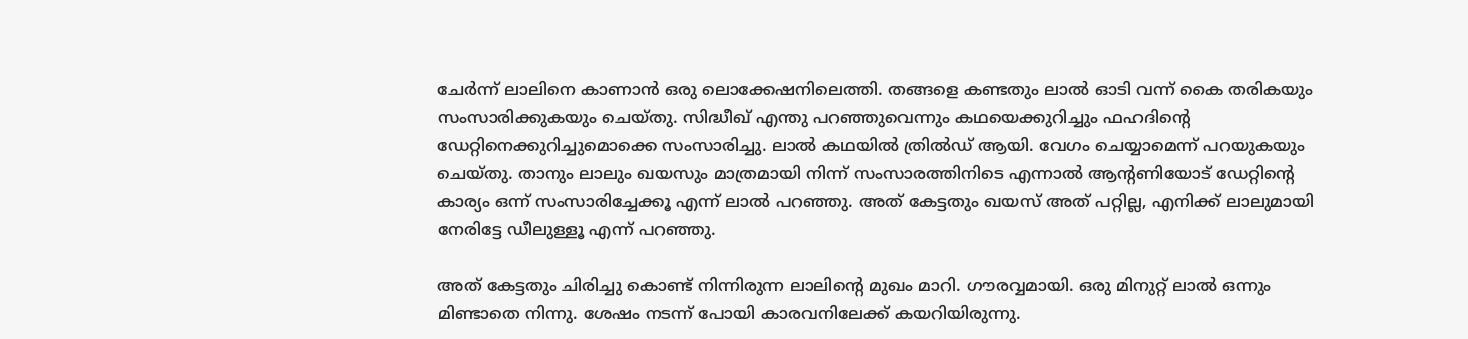ചേര്‍ന്ന് ലാലിനെ കാണാന്‍ ഒരു ലൊക്കേഷനിലെത്തി. തങ്ങളെ കണ്ടതും ലാല്‍ ഓടി വന്ന് കൈ തരികയും സംസാരിക്കുകയും ചെയ്തു. സിദ്ധീഖ് എന്തു പറഞ്ഞുവെന്നും കഥയെക്കുറിച്ചും ഫഹദിന്റെ ഡേറ്റിനെക്കുറിച്ചുമൊക്കെ സംസാരിച്ചു. ലാല്‍ കഥയില്‍ ത്രില്‍ഡ് ആയി. വേഗം ചെയ്യാമെന്ന് പറയുകയും ചെയ്തു. താനും ലാലും ഖയസും മാത്രമായി നിന്ന് സംസാരത്തിനിടെ എന്നാല്‍ ആന്റണിയോട് ഡേറ്റിന്റെ കാര്യം ഒന്ന് സംസാരിച്ചേക്കൂ എന്ന് ലാല്‍ പറഞ്ഞു. അത് കേട്ടതും ഖയസ് അത് പറ്റില്ല, എനിക്ക് ലാലുമായി നേരിട്ടേ ഡീലുള്ളൂ എന്ന് പറഞ്ഞു.

അത് കേട്ടതും ചിരിച്ചു കൊണ്ട് നിന്നിരുന്ന ലാലിന്റെ മുഖം മാറി. ഗൗരവ്വമായി. ഒരു മിനുറ്റ് ലാല്‍ ഒന്നും മിണ്ടാതെ നിന്നു. ശേഷം നടന്ന് പോയി കാരവനിലേക്ക് കയറിയിരുന്നു.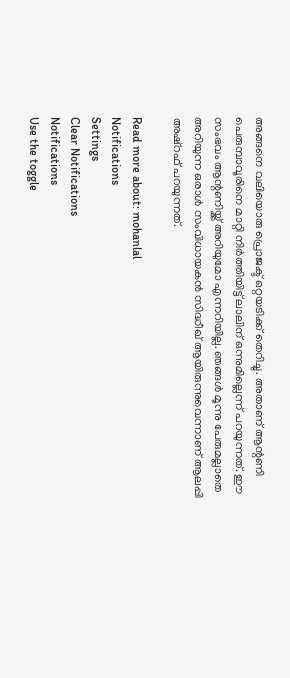അങ്ങനെ വലിയൊരു പ്രൊജക്ട് ഒറ്റയടിക്ക് തെറിച്ചു. അതാണ് ആന്റണി പെരുമ്പാവൂരിനെ മാറ്റി നിര്‍ത്തിയിട്ട് ലാലിന് ഒന്നുമില്ലെന്ന് പറയുന്നത്. ഈ സംഭവം ആന്റണിയ്ക്ക് അറിയുമോ എന്നറിയില്ല. ഞങ്ങള്‍ മൂന്നു പേരുമല്ലാതെ അറിയുന്ന ഒരാള്‍ സംവിധായകന്‍ സിദ്ധീഖ് ആയിരുന്നുവെന്നാണ് ആലപ്പി അഷ്‌റഫ് പറയുന്നത്.

Read more about: mohanlal
Notifications
Settings
Clear Notifications
Notifications
Use the toggle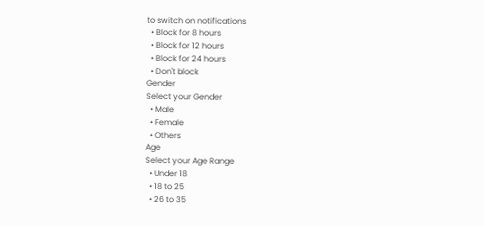to switch on notifications
  • Block for 8 hours
  • Block for 12 hours
  • Block for 24 hours
  • Don't block
Gender
Select your Gender
  • Male
  • Female
  • Others
Age
Select your Age Range
  • Under 18
  • 18 to 25
  • 26 to 35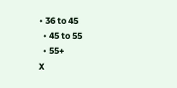• 36 to 45
  • 45 to 55
  • 55+
X